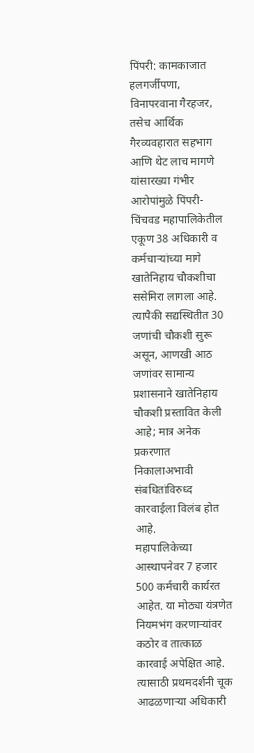पिंपरी: कामकाजात हलगर्जीपणा, विनापरवाना गैरहजर, तसेच आर्थिक गैरव्यवहारात सहभाग आणि थेट लाच मागणे यांसारख्या गंभीर आरोपांमुळे पिंपरी-चिंचवड महापालिकेतील एकूण 38 अधिकारी व कर्मचाऱ्यांच्या मागे खातेनिहाय चौकशीचा ससेमिरा लागला आहे. त्यापैकी सद्यस्थितीत 30 जणांची चौकशी सुरू असून, आणखी आठ जणांवर सामान्य प्रशासनाने खातेनिहाय चौकशी प्रस्तावित केली आहे; मात्र अनेक प्रकरणात निकालाअभावी संबधितांविरुध्द कारवाईला विलंब होत आहे.
महापालिकेच्या आस्थापनेवर 7 हजार 500 कर्मचारी कार्यरत आहेत. या मोठ्या यंत्रणेत नियमभंग करणाऱ्यांवर कठोर व तात्काळ कारवाई अपेक्षित आहे. त्यासाठी प्रथमदर्शनी चूक आढळणाऱ्या अधिकारी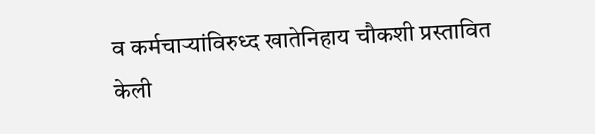व कर्मचाऱ्यांविरुध्द खातेनिहाय चौकशी प्रस्तावित केली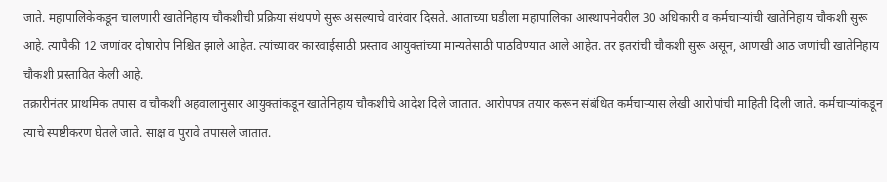जाते. महापालिकेकडून चालणारी खातेनिहाय चौकशीची प्रक्रिया संथपणे सुरू असल्याचे वारंवार दिसते. आताच्या घडीला महापालिका आस्थापनेवरील 30 अधिकारी व कर्मचाऱ्यांची खातेनिहाय चौकशी सुरू आहे. त्यापैकी 12 जणांवर दोषारोप निश्चित झाले आहेत. त्यांच्यावर कारवाईसाठी प्रस्ताव आयुक्तांच्या मान्यतेसाठी पाठविण्यात आले आहेत. तर इतरांची चौकशी सुरू असून, आणखी आठ जणांची खातेनिहाय चौकशी प्रस्तावित केली आहे.
तक्रारीनंतर प्राथमिक तपास व चौकशी अहवालानुसार आयुक्तांकडून खातेनिहाय चौकशीचे आदेश दिले जातात. आरोपपत्र तयार करून संबंधित कर्मचाऱ्यास लेखी आरोपांची माहिती दिली जाते. कर्मचाऱ्यांकडून त्याचे स्पष्टीकरण घेतले जाते. साक्ष व पुरावे तपासले जातात.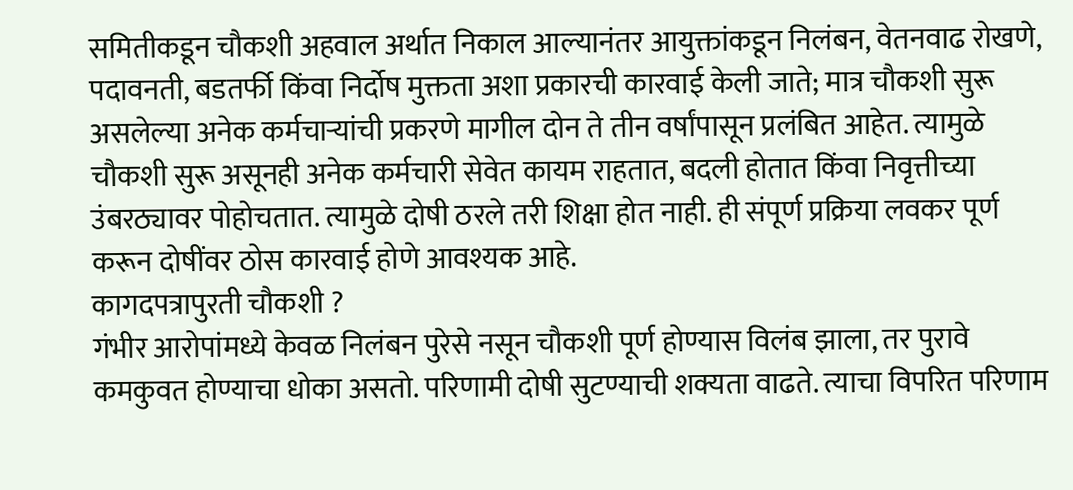समितीकडून चौकशी अहवाल अर्थात निकाल आल्यानंतर आयुक्तांकडून निलंबन, वेतनवाढ रोखणे, पदावनती, बडतर्फी किंवा निर्दोष मुक्तता अशा प्रकारची कारवाई केली जाते; मात्र चौकशी सुरू असलेल्या अनेक कर्मचाऱ्यांची प्रकरणे मागील दोन ते तीन वर्षांपासून प्रलंबित आहेत. त्यामुळे चौकशी सुरू असूनही अनेक कर्मचारी सेवेत कायम राहतात, बदली होतात किंवा निवृत्तीच्या उंबरठ्यावर पोहोचतात. त्यामुळे दोषी ठरले तरी शिक्षा होत नाही. ही संपूर्ण प्रक्रिया लवकर पूर्ण करून दोषींवर ठोस कारवाई होणे आवश्यक आहे.
कागदपत्रापुरती चौकशी ?
गंभीर आरोपांमध्ये केवळ निलंबन पुरेसे नसून चौकशी पूर्ण होण्यास विलंब झाला, तर पुरावे कमकुवत होण्याचा धोका असतो. परिणामी दोषी सुटण्याची शक्यता वाढते. त्याचा विपरित परिणाम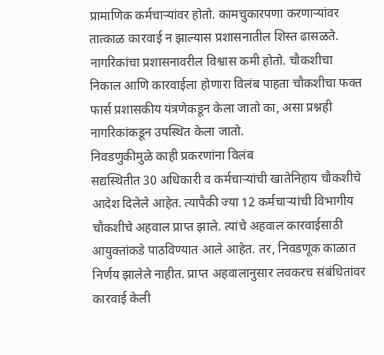प्रामाणिक कर्मचाऱ्यांवर होतो. कामचुकारपणा करणाऱ्यांवर तात्काळ कारवाई न झाल्यास प्रशासनातील शिस्त ढासळते. नागरिकांचा प्रशासनावरील विश्वास कमी होतो. चौकशीचा निकाल आणि कारवाईला होणारा विलंब पाहता चौकशीचा फक्त फार्स प्रशासकीय यंत्रणेकडून केला जातो का, असा प्रश्नही नागरिकांकडून उपस्थित केला जातो.
निवडणुकीमुळे काही प्रकरणांना विलंब
सद्यस्थितीत 30 अधिकारी व कर्मचाऱ्यांची खातेनिहाय चौकशीचे आदेश दिलेले आहेत. त्यापैकी ज्या 12 कर्मचाऱ्यांची विभागीय चौकशीचे अहवाल प्राप्त झाले. त्यांचे अहवाल कारवाईसाठी आयुक्तांकडे पाठविण्यात आले आहेत. तर, निवडणूक काळात निर्णय झालेले नाहीत. प्राप्त अहवालानुसार लवकरच संबंधितांवर कारवाई केली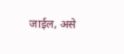जाईल, असे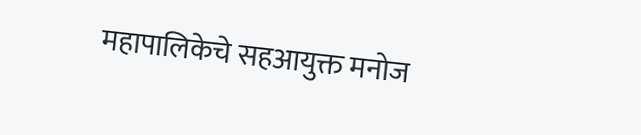महापालिकेचे सहआयुक्त मनोज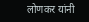लोणकर यांनी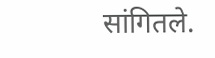सांगितले.